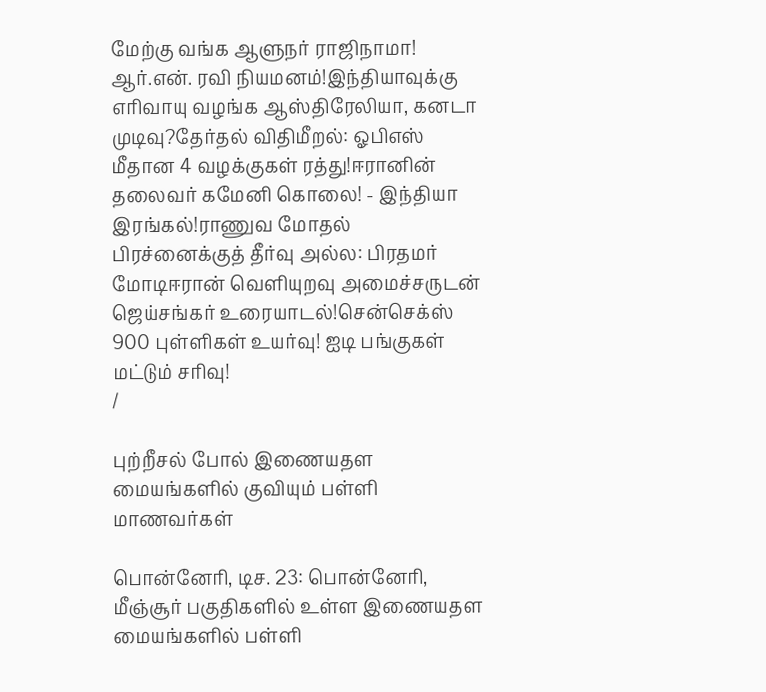மேற்கு வங்க ஆளுநர் ராஜிநாமா! ஆர்.என். ரவி நியமனம்!இந்தியாவுக்கு எரிவாயு வழங்க ஆஸ்திரேலியா, கனடா முடிவு?தேர்தல் விதிமீறல்: ஓபிஎஸ் மீதான 4 வழக்குகள் ரத்து!ஈரானின் தலைவர் கமேனி கொலை! - இந்தியா இரங்கல்!ராணுவ மோதல் பிரச்னைக்குத் தீர்வு அல்ல: பிரதமர் மோடிஈரான் வெளியுறவு அமைச்சருடன் ஜெய்சங்கர் உரையாடல்!சென்செக்ஸ் 900 புள்ளிகள் உயர்வு! ஐடி பங்குகள் மட்டும் சரிவு!
/

புற்றீசல் போல் இணையதள மையங்களில் குவியும் பள்ளி மாணவர்கள்

பொன்னேரி, டிச. 23: பொன்னேரி, மீஞ்சூர் பகுதிகளில் உள்ள இணையதள மையங்களில் பள்ளி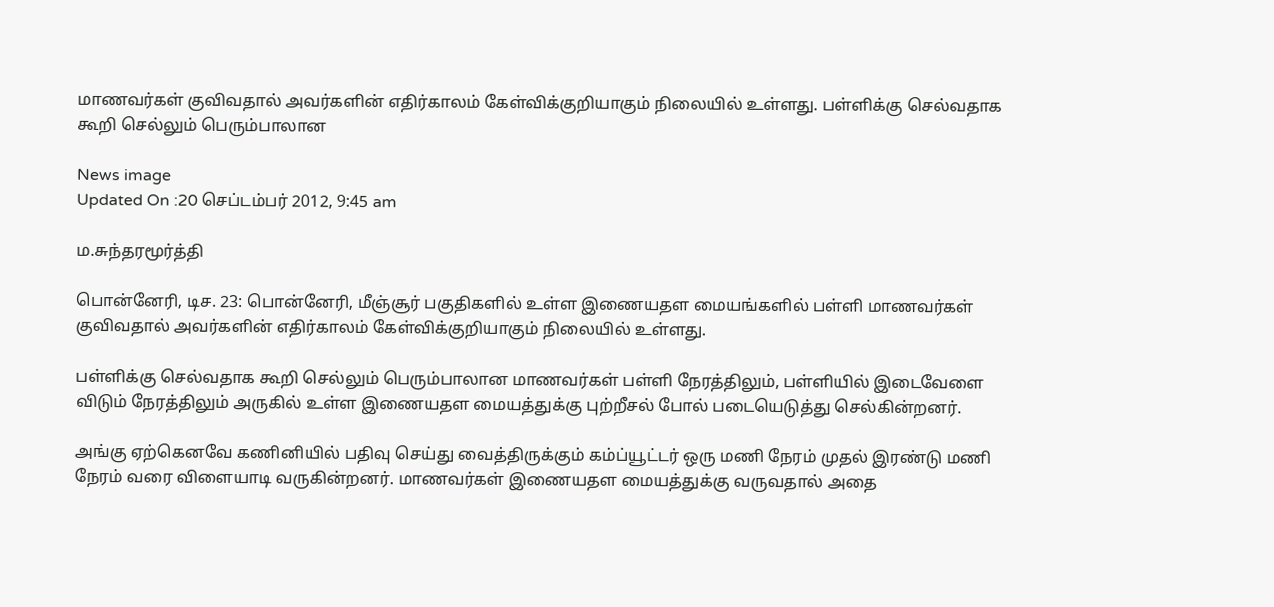மாணவர்கள் குவிவதால் அவர்களின் எதிர்காலம் கேள்விக்குறியாகும் நிலையில் உள்ளது. பள்ளிக்கு செல்வதாக கூறி செல்லும் பெரும்பாலான

News image
Updated On :20 செப்டம்பர் 2012, 9:45 am

ம.சுந்தரமூர்த்தி

பொன்னேரி, டிச. 23: பொன்னேரி, மீஞ்சூர் பகுதிகளில் உள்ள இணையதள மையங்களில் பள்ளி மாணவர்கள் குவிவதால் அவர்களின் எதிர்காலம் கேள்விக்குறியாகும் நிலையில் உள்ளது.

பள்ளிக்கு செல்வதாக கூறி செல்லும் பெரும்பாலான மாணவர்கள் பள்ளி நேரத்திலும், பள்ளியில் இடைவேளை விடும் நேரத்திலும் அருகில் உள்ள இணையதள மையத்துக்கு புற்றீசல் போல் படையெடுத்து செல்கின்றனர்.

அங்கு ஏற்கெனவே கணினியில் பதிவு செய்து வைத்திருக்கும் கம்ப்யூட்டர் ஒரு மணி நேரம் முதல் இரண்டு மணி நேரம் வரை விளையாடி வருகின்றனர். மாணவர்கள் இணையதள மையத்துக்கு வருவதால் அதை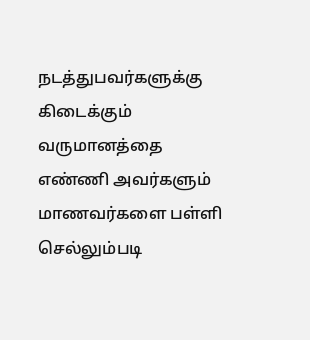நடத்துபவர்களுக்கு கிடைக்கும் வருமானத்தை எண்ணி அவர்களும் மாணவர்களை பள்ளி செல்லும்படி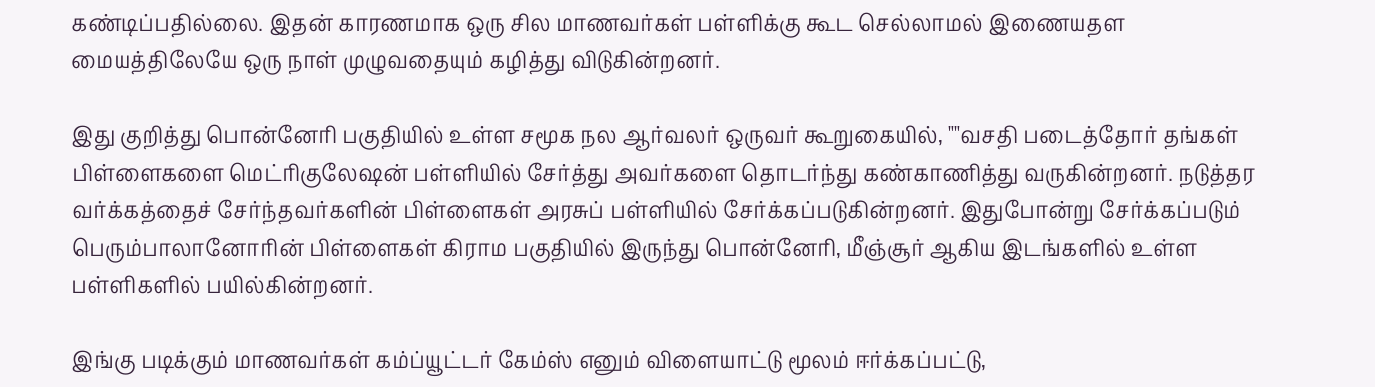கண்டிப்பதில்லை. இதன் காரணமாக ஒரு சில மாணவர்கள் பள்ளிக்கு கூட செல்லாமல் இணையதள மையத்திலேயே ஒரு நாள் முழுவதையும் கழித்து விடுகின்றனர்.

இது குறித்து பொன்னேரி பகுதியில் உள்ள சமூக நல ஆர்வலர் ஒருவர் கூறுகையில், ""வசதி படைத்தோர் தங்கள் பிள்ளைகளை மெட்ரிகுலேஷன் பள்ளியில் சேர்த்து அவர்களை தொடர்ந்து கண்காணித்து வருகின்றனர். நடுத்தர வர்க்கத்தைச் சேர்ந்தவர்களின் பிள்ளைகள் அரசுப் பள்ளியில் சேர்க்கப்படுகின்றனர். இதுபோன்று சேர்க்கப்படும் பெரும்பாலானோரின் பிள்ளைகள் கிராம பகுதியில் இருந்து பொன்னேரி, மீஞ்சூர் ஆகிய இடங்களில் உள்ள பள்ளிகளில் பயில்கின்றனர்.

இங்கு படிக்கும் மாணவர்கள் கம்ப்யூட்டர் கேம்ஸ் எனும் விளையாட்டு மூலம் ஈர்க்கப்பட்டு,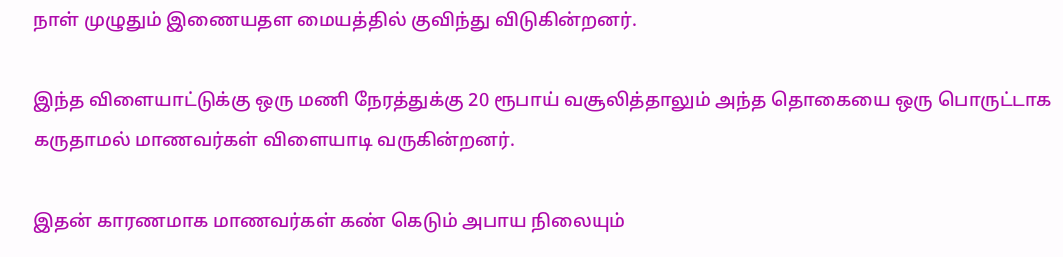நாள் முழுதும் இணையதள மையத்தில் குவிந்து விடுகின்றனர்.

இந்த விளையாட்டுக்கு ஒரு மணி நேரத்துக்கு 20 ரூபாய் வசூலித்தாலும் அந்த தொகையை ஒரு பொருட்டாக கருதாமல் மாணவர்கள் விளையாடி வருகின்றனர்.

இதன் காரணமாக மாணவர்கள் கண் கெடும் அபாய நிலையும்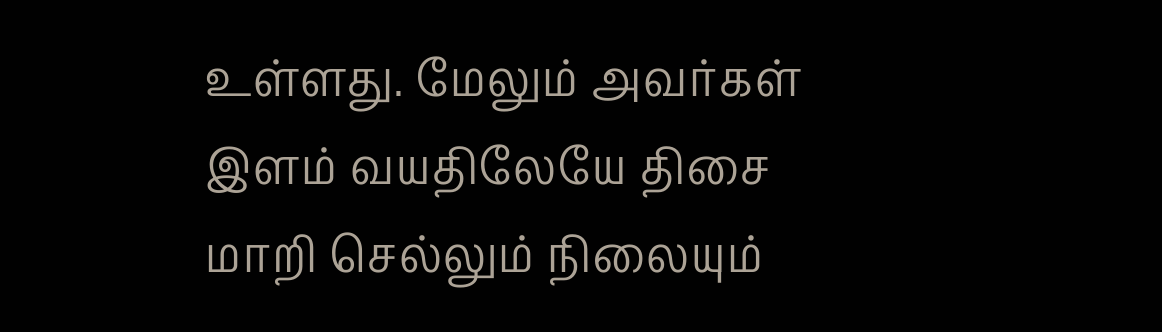உள்ளது. மேலும் அவர்கள் இளம் வயதிலேயே திசை மாறி செல்லும் நிலையும்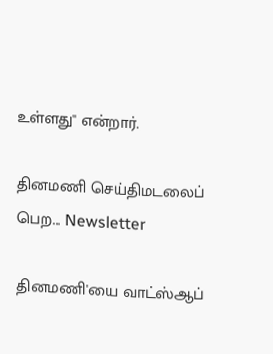உள்ளது'' என்றார்.

தினமணி செய்திமடலைப் பெற... Newsletter

தினமணி'யை வாட்ஸ்ஆப்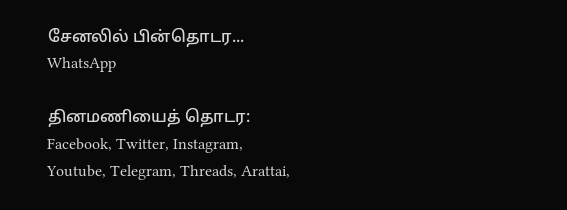சேனலில் பின்தொடர... WhatsApp

தினமணியைத் தொடர: Facebook, Twitter, Instagram, Youtube, Telegram, Threads, Arattai,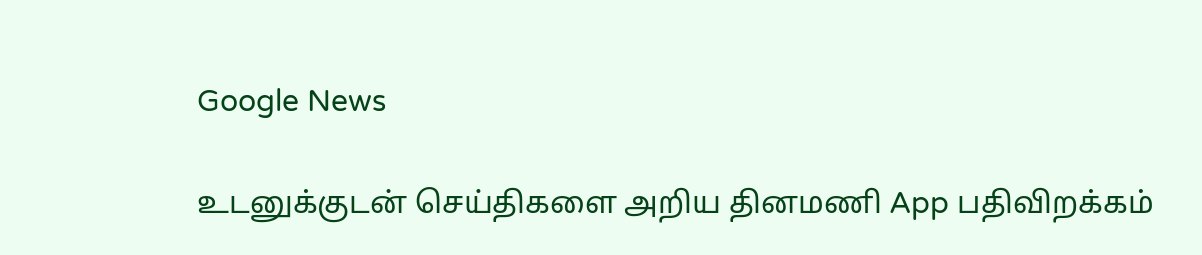Google News

உடனுக்குடன் செய்திகளை அறிய தினமணி App பதிவிறக்கம்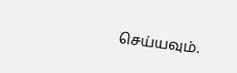செய்யவும்.